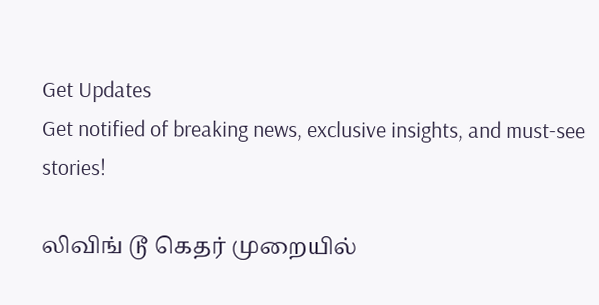Get Updates
Get notified of breaking news, exclusive insights, and must-see stories!

லிவிங் டூ கெதர் முறையில்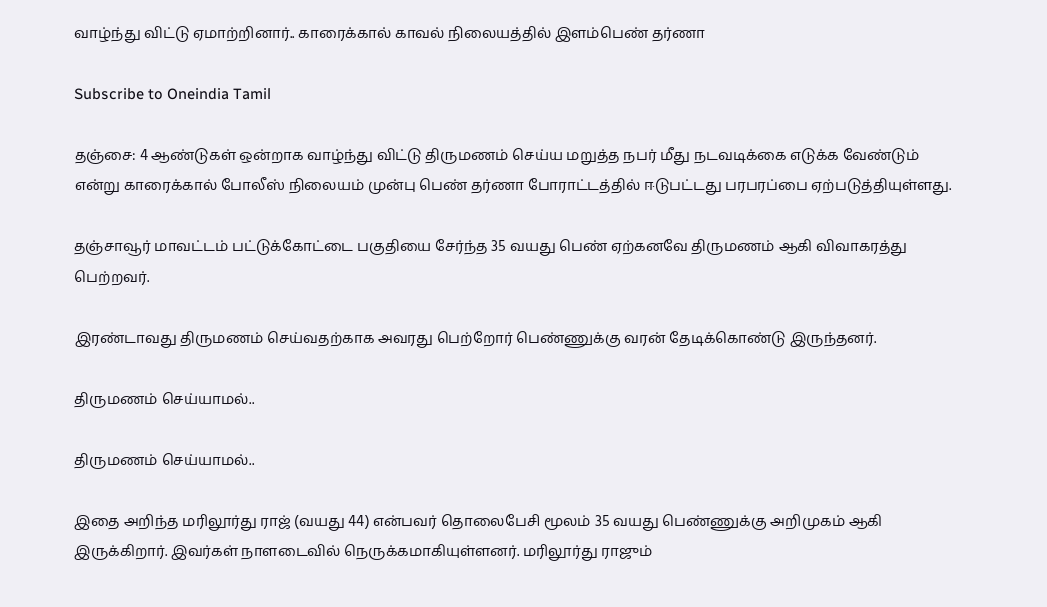வாழ்ந்து விட்டு ஏமாற்றினார்.. காரைக்கால் காவல் நிலையத்தில் இளம்பெண் தர்ணா

Subscribe to Oneindia Tamil

தஞ்சை: 4 ஆண்டுகள் ஒன்றாக வாழ்ந்து விட்டு திருமணம் செய்ய மறுத்த நபர் மீது நடவடிக்கை எடுக்க வேண்டும் என்று காரைக்கால் போலீஸ் நிலையம் முன்பு பெண் தர்ணா போராட்டத்தில் ஈடுபட்டது பரபரப்பை ஏற்படுத்தியுள்ளது.

தஞ்சாவூர் மாவட்டம் பட்டுக்கோட்டை பகுதியை சேர்ந்த 35 வயது பெண் ஏற்கனவே திருமணம் ஆகி விவாகரத்து பெற்றவர்.

இரண்டாவது திருமணம் செய்வதற்காக அவரது பெற்றோர் பெண்ணுக்கு வரன் தேடிக்கொண்டு இருந்தனர்.

திருமணம் செய்யாமல்..

திருமணம் செய்யாமல்..

இதை அறிந்த மரிலூர்து ராஜ் (வயது 44) என்பவர் தொலைபேசி மூலம் 35 வயது பெண்ணுக்கு அறிமுகம் ஆகி இருக்கிறார். இவர்கள் நாளடைவில் நெருக்கமாகியுள்ளனர். மரிலூர்து ராஜும்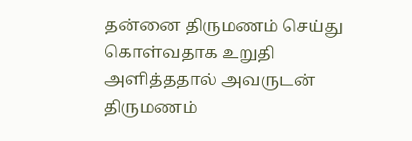தன்னை திருமணம் செய்து கொள்வதாக உறுதி அளித்ததால் அவருடன் திருமணம்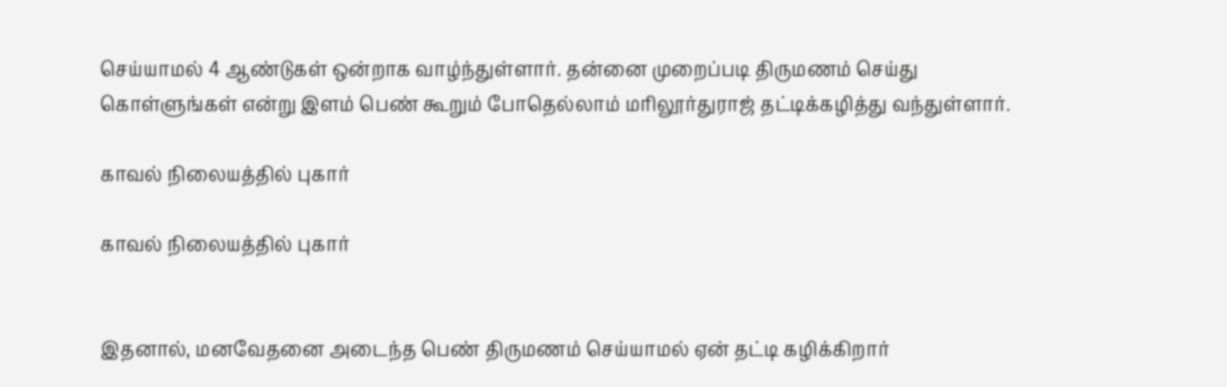செய்யாமல் 4 ஆண்டுகள் ஒன்றாக வாழ்ந்துள்ளார். தன்னை முறைப்படி திருமணம் செய்து கொள்ளுங்கள் என்று இளம் பெண் கூறும் போதெல்லாம் மரிலூர்துராஜ் தட்டிக்கழித்து வந்துள்ளார்.

காவல் நிலையத்தில் புகார்

காவல் நிலையத்தில் புகார்


இதனால், மனவேதனை அடைந்த பெண் திருமணம் செய்யாமல் ஏன் தட்டி கழிக்கிறார்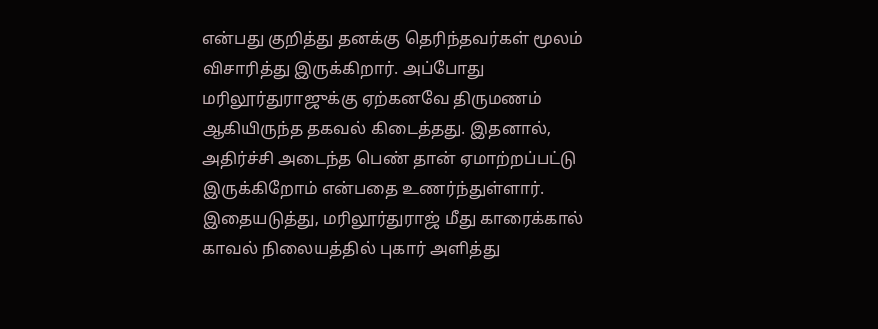என்பது குறித்து தனக்கு தெரிந்தவர்கள் மூலம் விசாரித்து இருக்கிறார். அப்போது மரிலூர்துராஜுக்கு ஏற்கனவே திருமணம் ஆகியிருந்த தகவல் கிடைத்தது. இதனால், அதிர்ச்சி அடைந்த பெண் தான் ஏமாற்றப்பட்டு இருக்கிறோம் என்பதை உணர்ந்துள்ளார். இதையடுத்து, மரிலூர்துராஜ் மீது காரைக்கால் காவல் நிலையத்தில் புகார் அளித்து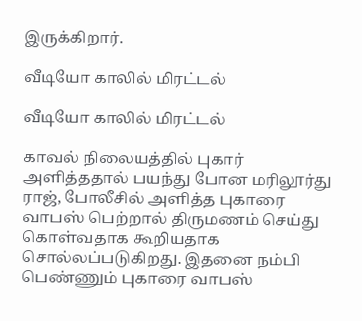இருக்கிறார்.

வீடியோ காலில் மிரட்டல்

வீடியோ காலில் மிரட்டல்

காவல் நிலையத்தில் புகார் அளித்ததால் பயந்து போன மரிலூர்து ராஜ், போலீசில் அளித்த புகாரை வாபஸ் பெற்றால் திருமணம் செய்து கொள்வதாக கூறியதாக சொல்லப்படுகிறது. இதனை நம்பி பெண்ணும் புகாரை வாபஸ்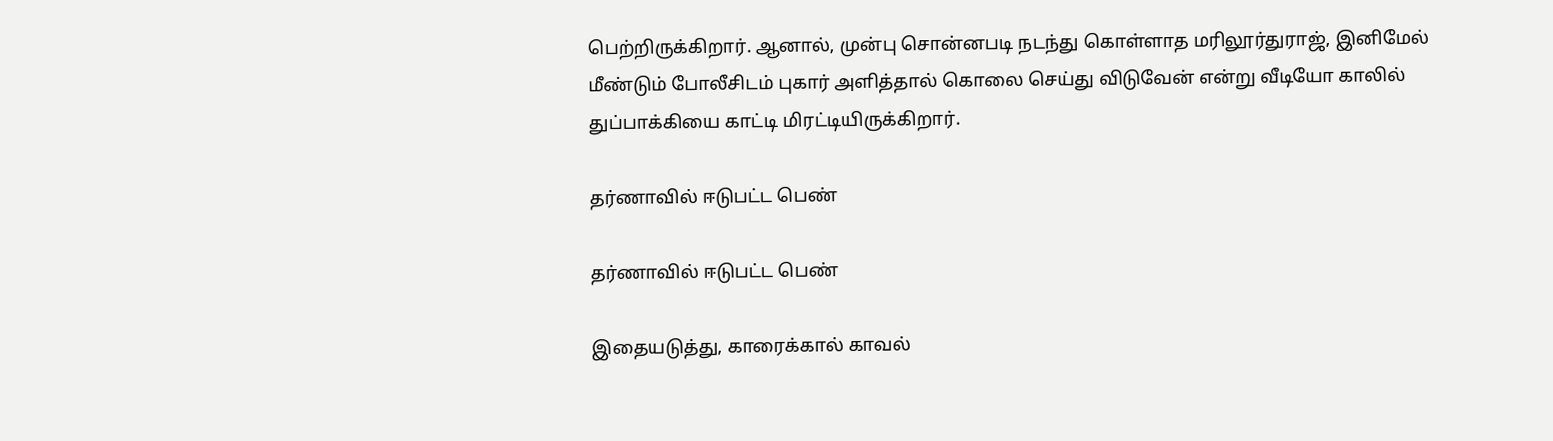பெற்றிருக்கிறார். ஆனால், முன்பு சொன்னபடி நடந்து கொள்ளாத மரிலூர்துராஜ், இனிமேல் மீண்டும் போலீசிடம் புகார் அளித்தால் கொலை செய்து விடுவேன் என்று வீடியோ காலில் துப்பாக்கியை காட்டி மிரட்டியிருக்கிறார்.

தர்ணாவில் ஈடுபட்ட பெண்

தர்ணாவில் ஈடுபட்ட பெண்

இதையடுத்து, காரைக்கால் காவல்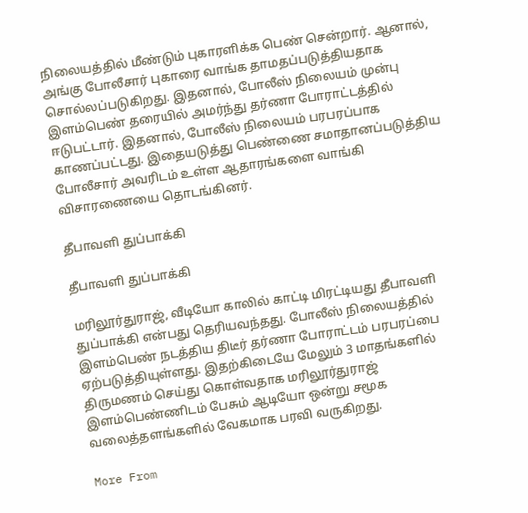நிலையத்தில் மீண்டும் புகாரளிக்க பெண் சென்றார். ஆனால், அங்கு போலீசார் புகாரை வாங்க தாமதப்படுத்தியதாக சொல்லப்படுகிறது. இதனால், போலீஸ் நிலையம் முன்பு இளம்பெண் தரையில் அமர்ந்து தர்ணா போராட்டத்தில் ஈடுபட்டார். இதனால், போலீஸ் நிலையம் பரபரப்பாக காணப்பட்டது. இதையடுத்து பெண்ணை சமாதானப்படுத்திய போலீசார் அவரிடம் உள்ள ஆதாரங்களை வாங்கி விசாரணையை தொடங்கினர்.

தீபாவளி துப்பாக்கி

தீபாவளி துப்பாக்கி

மரிலூர்துராஜ், வீடியோ காலில் காட்டி மிரட்டியது தீபாவளி துப்பாக்கி என்பது தெரியவந்தது. போலீஸ் நிலையத்தில் இளம்பெண் நடத்திய திடீர் தர்ணா போராட்டம் பரபரப்பை ஏற்படுத்தியுள்ளது. இதற்கிடையே மேலும் 3 மாதங்களில் திருமணம் செய்து கொள்வதாக மரிலூர்துராஜ் இளம்பெண்ணிடம் பேசும் ஆடியோ ஒன்று சமூக வலைத்தளங்களில் வேகமாக பரவி வருகிறது.

More From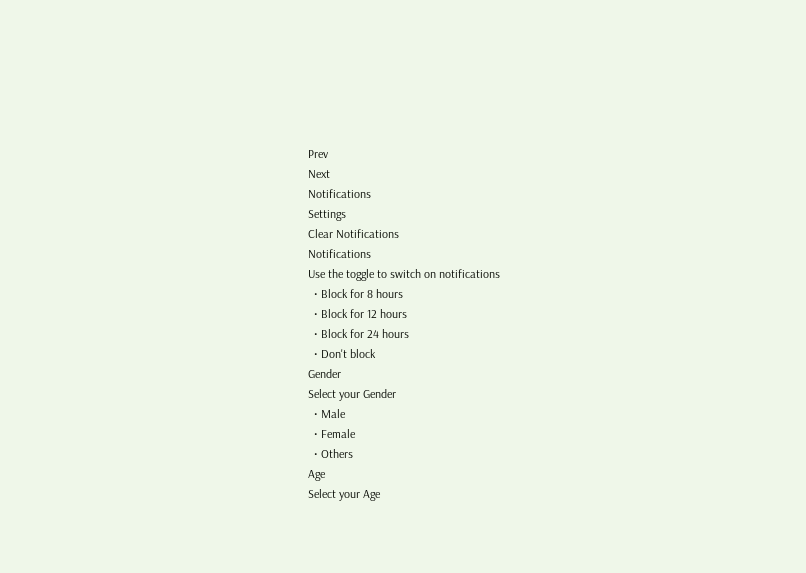Prev
Next
Notifications
Settings
Clear Notifications
Notifications
Use the toggle to switch on notifications
  • Block for 8 hours
  • Block for 12 hours
  • Block for 24 hours
  • Don't block
Gender
Select your Gender
  • Male
  • Female
  • Others
Age
Select your Age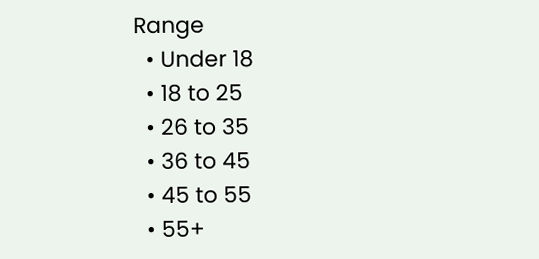Range
  • Under 18
  • 18 to 25
  • 26 to 35
  • 36 to 45
  • 45 to 55
  • 55+